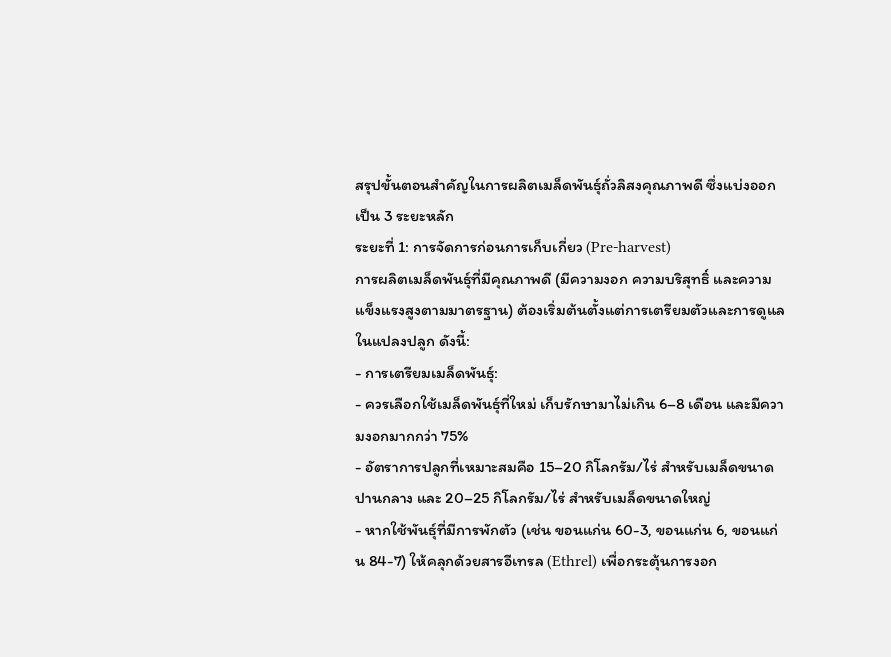สรุปขั้นตอนสำคัญในการผลิตเมล็ดพันธุ์ถั่วลิสงคุณภาพดี ซึ่งแบ่งออกเป็น 3 ระยะหลัก
ระยะที่ 1: การจัดการก่อนการเก็บเกี่ยว (Pre-harvest)
การผลิตเมล็ดพันธุ์ที่มีคุณภาพดี (มีความงอก ความบริสุทธิ์ และความแข็งแรงสูงตามมาตรฐาน) ต้องเริ่มต้นตั้งแต่การเตรียมตัวและการดูแลในแปลงปลูก ดังนี้:
- การเตรียมเมล็ดพันธุ์:
- ควรเลือกใช้เมล็ดพันธุ์ที่ใหม่ เก็บรักษามาไม่เกิน 6–8 เดือน และมีความงอกมากกว่า 75%
- อัตราการปลูกที่เหมาะสมคือ 15–20 กิโลกรัม/ไร่ สำหรับเมล็ดขนาดปานกลาง และ 20–25 กิโลกรัม/ไร่ สำหรับเมล็ดขนาดใหญ่
- หากใช้พันธุ์ที่มีการพักตัว (เช่น ขอนแก่น 60-3, ขอนแก่น 6, ขอนแก่น 84-7) ให้คลุกด้วยสารอีเทรล (Ethrel) เพื่อกระตุ้นการงอก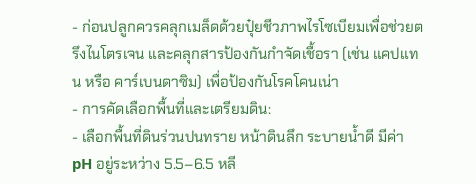- ก่อนปลูกควรคลุกเมล็ดด้วยปุ๋ยชีวภาพไรโซเบียมเพื่อช่วยตรึงไนโตรเจน และคลุกสารป้องกันกำจัดเชื้อรา (เช่น แคปแทน หรือ คาร์เบนดาซิม) เพื่อป้องกันโรคโคนเน่า
- การคัดเลือกพื้นที่และเตรียมดิน:
- เลือกพื้นที่ดินร่วนปนทราย หน้าดินลึก ระบายน้ำดี มีค่า pH อยู่ระหว่าง 5.5–6.5 หลี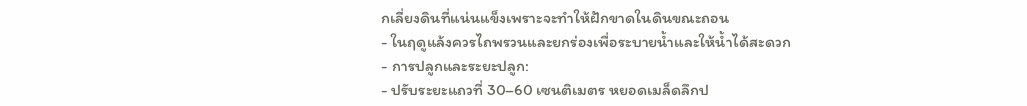กเลี่ยงดินที่แน่นแข็งเพราะจะทำให้ฝักขาดในดินขณะถอน
- ในฤดูแล้งควรไถพรวนและยกร่องเพื่อระบายน้ำและให้น้ำได้สะดวก
- การปลูกและระยะปลูก:
- ปรับระยะแถวที่ 30–60 เซนติเมตร หยอดเมล็ดลึกป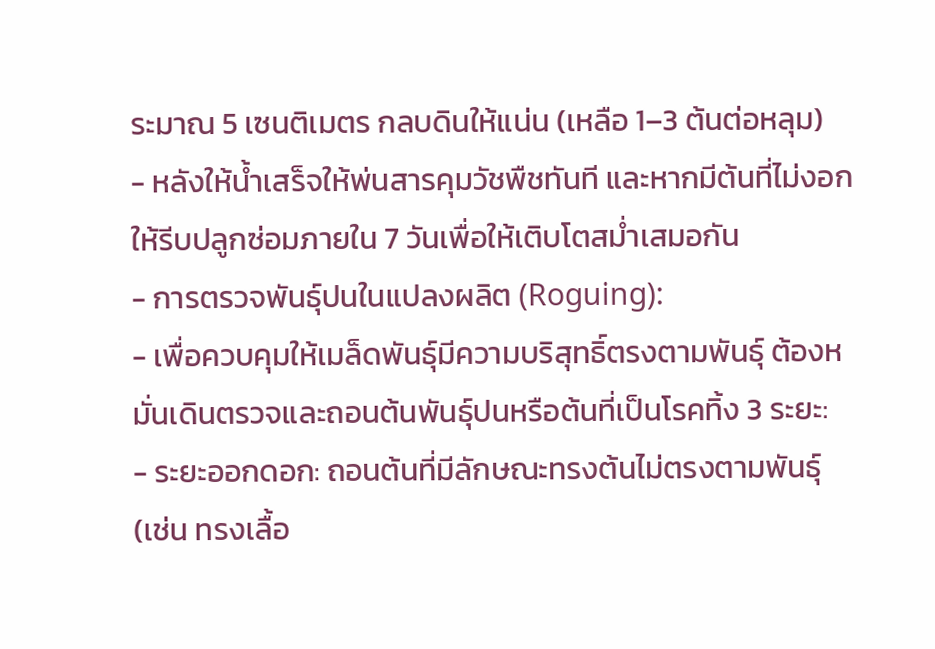ระมาณ 5 เซนติเมตร กลบดินให้แน่น (เหลือ 1–3 ต้นต่อหลุม)
- หลังให้น้ำเสร็จให้พ่นสารคุมวัชพืชทันที และหากมีต้นที่ไม่งอก ให้รีบปลูกซ่อมภายใน 7 วันเพื่อให้เติบโตสม่ำเสมอกัน
- การตรวจพันธุ์ปนในแปลงผลิต (Roguing):
- เพื่อควบคุมให้เมล็ดพันธุ์มีความบริสุทธิ์ตรงตามพันธุ์ ต้องหมั่นเดินตรวจและถอนต้นพันธุ์ปนหรือต้นที่เป็นโรคทิ้ง 3 ระยะ:
- ระยะออกดอก: ถอนต้นที่มีลักษณะทรงต้นไม่ตรงตามพันธุ์ (เช่น ทรงเลื้อ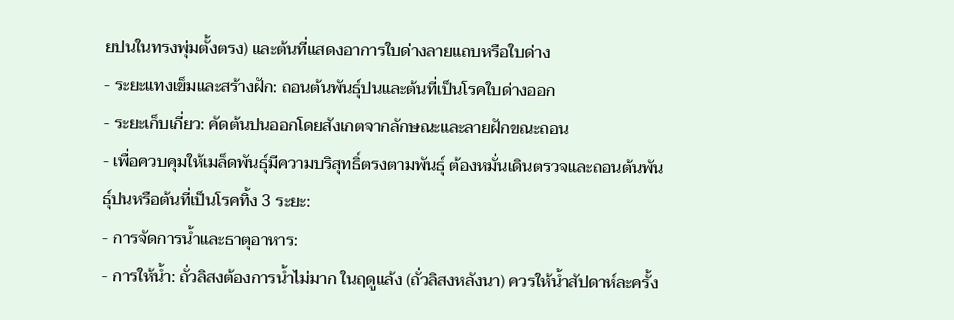ยปนในทรงพุ่มตั้งตรง) และต้นที่แสดงอาการใบด่างลายแถบหรือใบด่าง
- ระยะแทงเข็มและสร้างฝัก: ถอนต้นพันธุ์ปนและต้นที่เป็นโรคใบด่างออก
- ระยะเก็บเกี่ยว: คัดต้นปนออกโดยสังเกตจากลักษณะและลายฝักขณะถอน
- เพื่อควบคุมให้เมล็ดพันธุ์มีความบริสุทธิ์ตรงตามพันธุ์ ต้องหมั่นเดินตรวจและถอนต้นพันธุ์ปนหรือต้นที่เป็นโรคทิ้ง 3 ระยะ:
- การจัดการน้ำและธาตุอาหาร:
- การให้น้ำ: ถั่วลิสงต้องการน้ำไม่มาก ในฤดูแล้ง (ถั่วลิสงหลังนา) ควรให้น้ำสัปดาห์ละครั้ง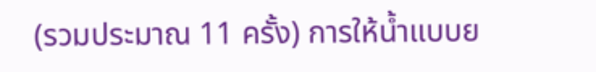(รวมประมาณ 11 ครั้ง) การให้น้ำแบบย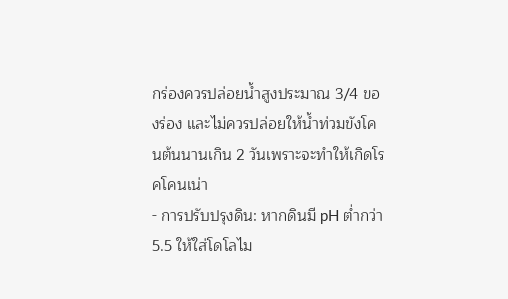กร่องควรปล่อยน้ำสูงประมาณ 3/4 ของร่อง และไม่ควรปล่อยให้น้ำท่วมขังโคนต้นนานเกิน 2 วันเพราะจะทำให้เกิดโรคโคนเน่า
- การปรับปรุงดิน: หากดินมี pH ต่ำกว่า 5.5 ให้ใส่โดโลไม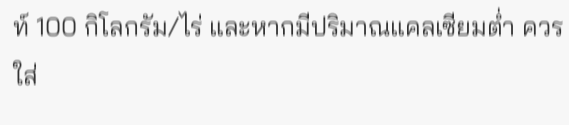ท์ 100 กิโลกรัม/ไร่ และหากมีปริมาณแคลเซียมต่ำ ควรใส่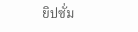ยิปซั่ม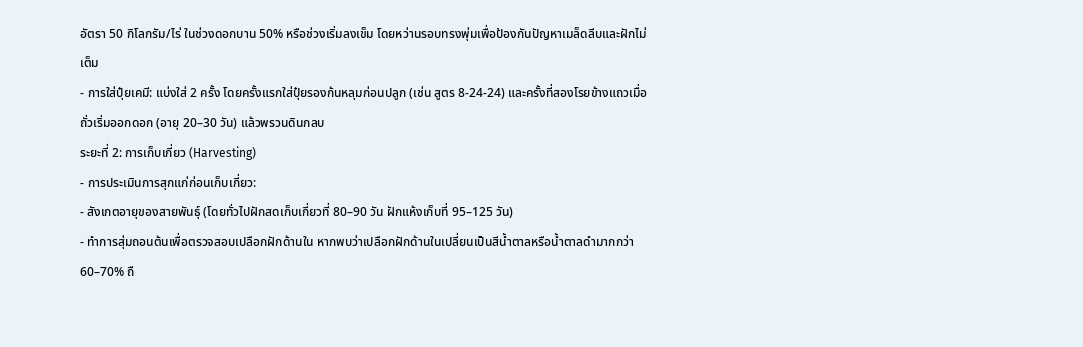อัตรา 50 กิโลกรัม/ไร่ ในช่วงดอกบาน 50% หรือช่วงเริ่มลงเข็ม โดยหว่านรอบทรงพุ่มเพื่อป้องกันปัญหาเมล็ดลีบและฝักไม่เต็ม
- การใส่ปุ๋ยเคมี: แบ่งใส่ 2 ครั้ง โดยครั้งแรกใส่ปุ๋ยรองก้นหลุมก่อนปลูก (เช่น สูตร 8-24-24) และครั้งที่สองโรยข้างแถวเมื่อถั่วเริ่มออกดอก (อายุ 20–30 วัน) แล้วพรวนดินกลบ
ระยะที่ 2: การเก็บเกี่ยว (Harvesting)
- การประเมินการสุกแก่ก่อนเก็บเกี่ยว:
- สังเกตอายุของสายพันธุ์ (โดยทั่วไปฝักสดเก็บเกี่ยวที่ 80–90 วัน ฝักแห้งเก็บที่ 95–125 วัน)
- ทำการสุ่มถอนต้นเพื่อตรวจสอบเปลือกฝักด้านใน หากพบว่าเปลือกฝักด้านในเปลี่ยนเป็นสีน้ำตาลหรือน้ำตาลดำมากกว่า 60–70% ถื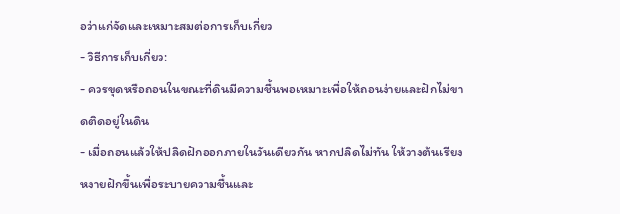อว่าแก่จัดและเหมาะสมต่อการเก็บเกี่ยว
- วิธีการเก็บเกี่ยว:
- ควรขุดหรือถอนในขณะที่ดินมีความชื้นพอเหมาะเพื่อให้ถอนง่ายและฝักไม่ขาดติดอยู่ในดิน
- เมื่อถอนแล้วให้ปลิดฝักออกภายในวันเดียวกัน หากปลิดไม่ทัน ให้วางต้นเรียงหงายฝักขึ้นเพื่อระบายความชื้นและ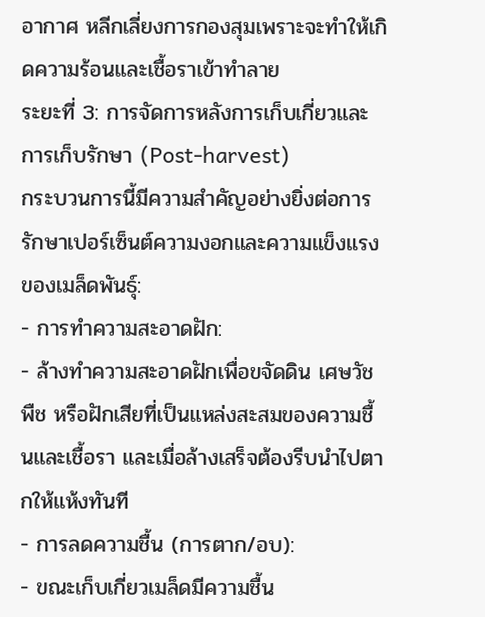อากาศ หลีกเลี่ยงการกองสุมเพราะจะทำให้เกิดความร้อนและเชื้อราเข้าทำลาย
ระยะที่ 3: การจัดการหลังการเก็บเกี่ยวและการเก็บรักษา (Post-harvest)
กระบวนการนี้มีความสำคัญอย่างยิ่งต่อการรักษาเปอร์เซ็นต์ความงอกและความแข็งแรงของเมล็ดพันธุ์:
- การทำความสะอาดฝัก:
- ล้างทำความสะอาดฝักเพื่อขจัดดิน เศษวัชพืช หรือฝักเสียที่เป็นแหล่งสะสมของความชื้นและเชื้อรา และเมื่อล้างเสร็จต้องรีบนำไปตากให้แห้งทันที
- การลดความชื้น (การตาก/อบ):
- ขณะเก็บเกี่ยวเมล็ดมีความชื้น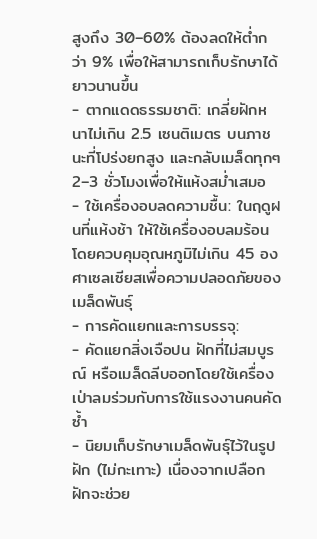สูงถึง 30–60% ต้องลดให้ต่ำกว่า 9% เพื่อให้สามารถเก็บรักษาได้ยาวนานขึ้น
- ตากแดดธรรมชาติ: เกลี่ยฝักหนาไม่เกิน 2.5 เซนติเมตร บนภาชนะที่โปร่งยกสูง และกลับเมล็ดทุกๆ 2–3 ชั่วโมงเพื่อให้แห้งสม่ำเสมอ
- ใช้เครื่องอบลดความชื้น: ในฤดูฝนที่แห้งช้า ให้ใช้เครื่องอบลมร้อนโดยควบคุมอุณหภูมิไม่เกิน 45 องศาเซลเซียสเพื่อความปลอดภัยของเมล็ดพันธุ์
- การคัดแยกและการบรรจุ:
- คัดแยกสิ่งเจือปน ฝักที่ไม่สมบูรณ์ หรือเมล็ดลีบออกโดยใช้เครื่องเป่าลมร่วมกับการใช้แรงงานคนคัดซ้ำ
- นิยมเก็บรักษาเมล็ดพันธุ์ไว้ในรูปฝัก (ไม่กะเทาะ) เนื่องจากเปลือกฝักจะช่วย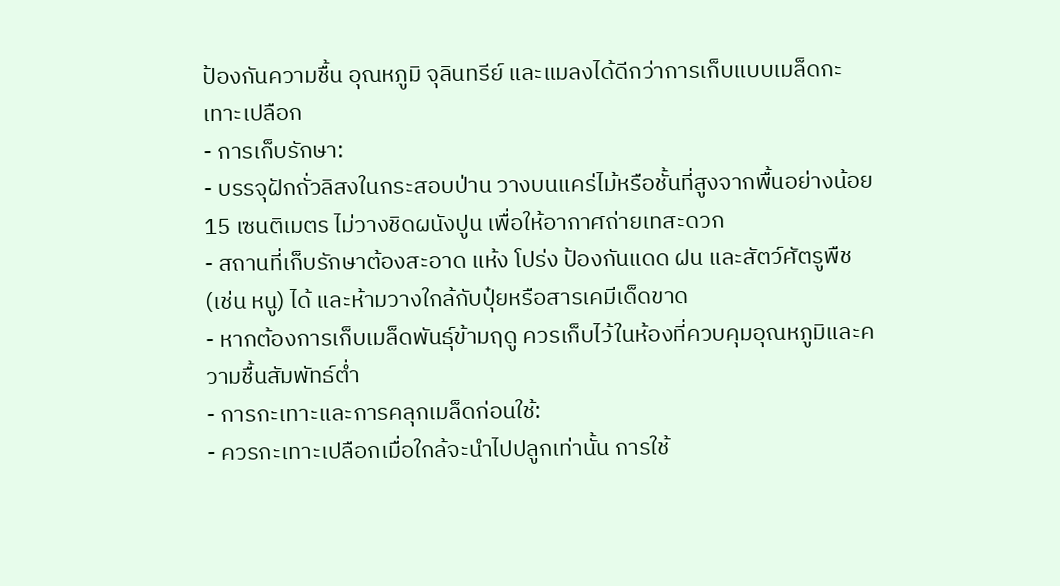ป้องกันความชื้น อุณหภูมิ จุลินทรีย์ และแมลงได้ดีกว่าการเก็บแบบเมล็ดกะเทาะเปลือก
- การเก็บรักษา:
- บรรจุฝักถั่วลิสงในกระสอบป่าน วางบนแคร่ไม้หรือชั้นที่สูงจากพื้นอย่างน้อย 15 เซนติเมตร ไม่วางชิดผนังปูน เพื่อให้อากาศถ่ายเทสะดวก
- สถานที่เก็บรักษาต้องสะอาด แห้ง โปร่ง ป้องกันแดด ฝน และสัตว์ศัตรูพืช (เช่น หนู) ได้ และห้ามวางใกล้กับปุ๋ยหรือสารเคมีเด็ดขาด
- หากต้องการเก็บเมล็ดพันธุ์ข้ามฤดู ควรเก็บไว้ในห้องที่ควบคุมอุณหภูมิและความชื้นสัมพัทธ์ต่ำ
- การกะเทาะและการคลุกเมล็ดก่อนใช้:
- ควรกะเทาะเปลือกเมื่อใกล้จะนำไปปลูกเท่านั้น การใช้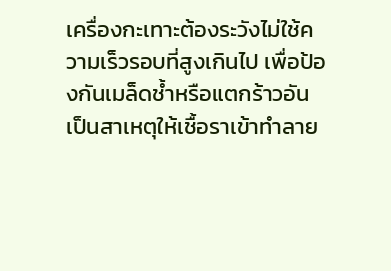เครื่องกะเทาะต้องระวังไม่ใช้ความเร็วรอบที่สูงเกินไป เพื่อป้องกันเมล็ดช้ำหรือแตกร้าวอันเป็นสาเหตุให้เชื้อราเข้าทำลาย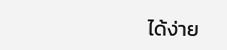ได้ง่าย